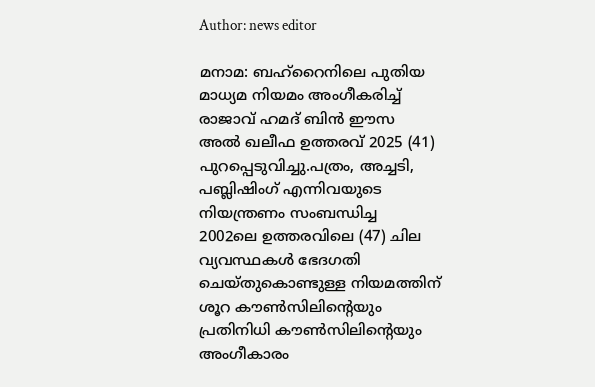Author: news editor

മനാമ: ബഹ്‌റൈനിലെ പുതിയ മാധ്യമ നിയമം അംഗീകരിച്ച് രാജാവ് ഹമദ് ബിന്‍ ഈസ അല്‍ ഖലീഫ ഉത്തരവ് 2025 (41) പുറപ്പെടുവിച്ചു.പത്രം, അച്ചടി, പബ്ലിഷിംഗ് എന്നിവയുടെ നിയന്ത്രണം സംബന്ധിച്ച 2002ലെ ഉത്തരവിലെ (47) ചില വ്യവസ്ഥകള്‍ ഭേദഗതി ചെയ്തുകൊണ്ടുള്ള നിയമത്തിന് ശൂറ കൗണ്‍സിലിന്റെയും പ്രതിനിധി കൗണ്‍സിലിന്റെയും അംഗീകാരം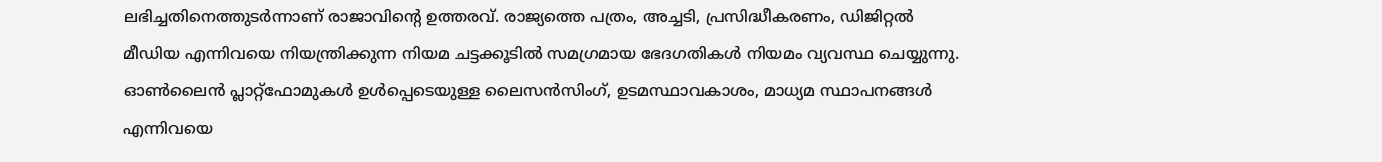ലഭിച്ചതിനെത്തുടര്‍ന്നാണ് രാജാവിന്റെ ഉത്തരവ്. രാജ്യത്തെ പത്രം, അച്ചടി, പ്രസിദ്ധീകരണം, ഡിജിറ്റല്‍ മീഡിയ എന്നിവയെ നിയന്ത്രിക്കുന്ന നിയമ ചട്ടക്കൂടില്‍ സമഗ്രമായ ഭേദഗതികള്‍ നിയമം വ്യവസ്ഥ ചെയ്യുന്നു. ഓണ്‍ലൈന്‍ പ്ലാറ്റ്ഫോമുകള്‍ ഉള്‍പ്പെടെയുള്ള ലൈസന്‍സിംഗ്, ഉടമസ്ഥാവകാശം, മാധ്യമ സ്ഥാപനങ്ങള്‍ എന്നിവയെ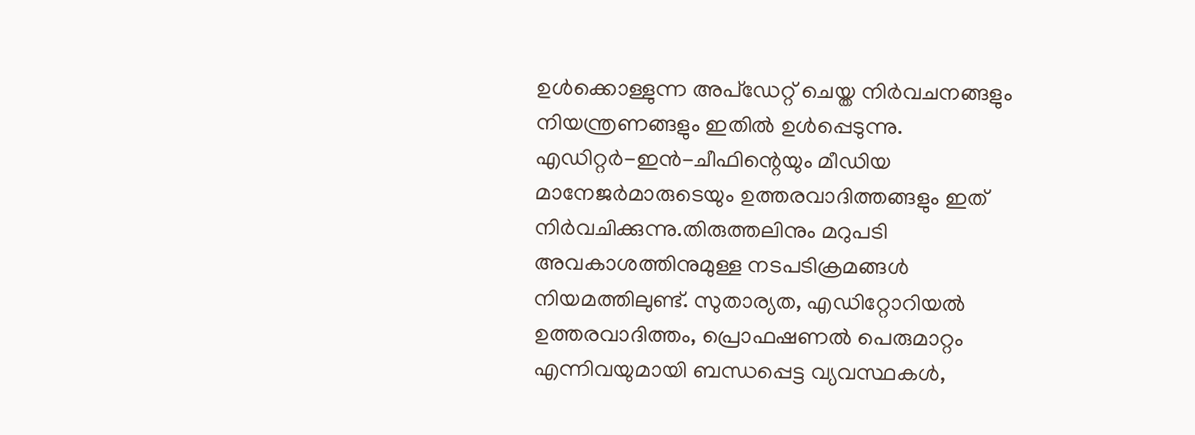ഉള്‍ക്കൊള്ളുന്ന അപ്ഡേറ്റ് ചെയ്ത നിര്‍വചനങ്ങളും നിയന്ത്രണങ്ങളും ഇതില്‍ ഉള്‍പ്പെടുന്നു. എഡിറ്റര്‍-ഇന്‍-ചീഫിന്റെയും മീഡിയ മാനേജര്‍മാരുടെയും ഉത്തരവാദിത്തങ്ങളും ഇത് നിര്‍വചിക്കുന്നു.തിരുത്തലിനും മറുപടി അവകാശത്തിനുമുള്ള നടപടിക്രമങ്ങള്‍ നിയമത്തിലുണ്ട്. സുതാര്യത, എഡിറ്റോറിയല്‍ ഉത്തരവാദിത്തം, പ്രൊഫഷണല്‍ പെരുമാറ്റം എന്നിവയുമായി ബന്ധപ്പെട്ട വ്യവസ്ഥകള്‍,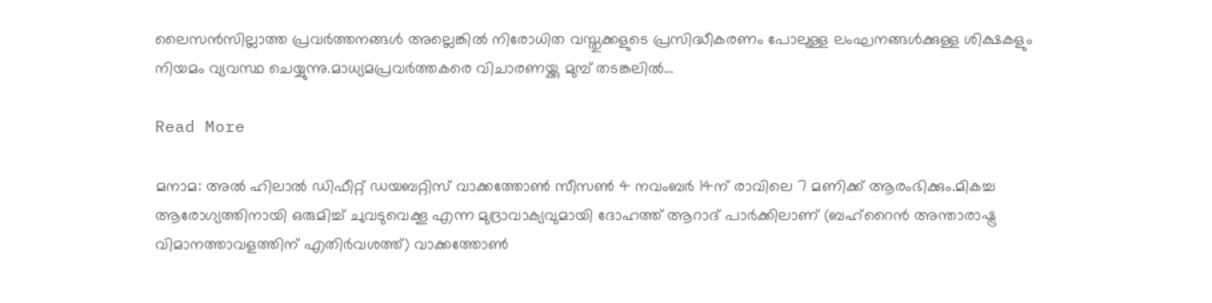ലൈസന്‍സില്ലാത്ത പ്രവര്‍ത്തനങ്ങള്‍ അല്ലെങ്കില്‍ നിരോധിത വസ്തുക്കളുടെ പ്രസിദ്ധീകരണം പോലുള്ള ലംഘനങ്ങള്‍ക്കുള്ള ശിക്ഷകളും നിയമം വ്യവസ്ഥ ചെയ്യുന്നു.മാധ്യമപ്രവര്‍ത്തകരെ വിചാരണയ്ക്കു മുമ്പ് തടങ്കലില്‍…

Read More

മനാമ: അല്‍ ഹിലാല്‍ ഡിഫീറ്റ് ഡയബറ്റിസ് വാക്കത്തോണ്‍ സീസണ്‍ 4 നവംബര്‍ 14ന് രാവിലെ 7 മണിക്ക് ആരംഭിക്കും.മികച്ച ആരോഗ്യത്തിനായി ഒരുമിച്ച് ചുവടുവെക്കൂ എന്ന മുദ്രാവാക്യവുമായി ദോഹത്ത് ആറാദ് പാര്‍ക്കിലാണ് (ബഹ്റൈന്‍ അന്താരാഷ്ട്ര വിമാനത്താവളത്തിന് എതിര്‍വശത്ത്) വാക്കത്തോണ്‍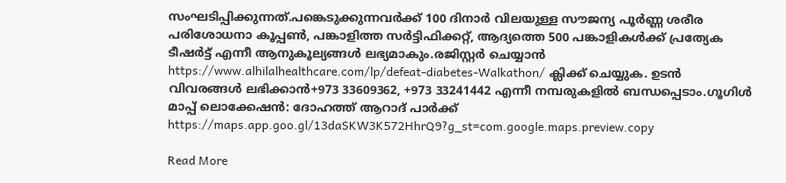സംഘടിപ്പിക്കുന്നത്.പങ്കെടുക്കുന്നവര്‍ക്ക് 100 ദിനാര്‍ വിലയുള്ള സൗജന്യ പൂര്‍ണ്ണ ശരീര പരിശോധനാ കൂപ്പണ്‍, പങ്കാളിത്ത സര്‍ട്ടിഫിക്കറ്റ്, ആദ്യത്തെ 500 പങ്കാളികള്‍ക്ക് പ്രത്യേക ടീഷര്‍ട്ട് എന്നീ ആനുകൂല്യങ്ങള്‍ ലഭ്യമാകും.രജിസ്റ്റര്‍ ചെയ്യാന്‍ https://www.alhilalhealthcare.com/lp/defeat-diabetes-Walkathon/ ക്ലിക്ക് ചെയ്യുക. ഉടന്‍ വിവരങ്ങള്‍ ലഭിക്കാന്‍+973 33609362, +973 33241442 എന്നീ നമ്പരുകളില്‍ ബന്ധപ്പെടാം.ഗൂഗിള്‍ മാപ്പ് ലൊക്കേഷന്‍: ദോഹത്ത് ആറാദ് പാര്‍ക്ക് https://maps.app.goo.gl/13daSKW3K572HhrQ9?g_st=com.google.maps.preview.copy

Read More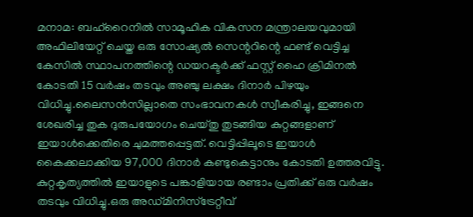മനാമ: ബഹ്‌റൈനില്‍ സാമൂഹിക വികസന മന്ത്രാലയവുമായി അഫിലിയേറ്റ് ചെയ്ത ഒരു സോഷ്യല്‍ സെന്ററിന്റെ ഫണ്ട് വെട്ടിച്ച കേസില്‍ സ്ഥാപനത്തിന്റെ ഡയറക്ടര്‍ക്ക് ഫസ്റ്റ് ഹൈ ക്രിമിനല്‍ കോടതി 15 വര്‍ഷം തടവും അഞ്ചു ലക്ഷം ദിനാര്‍ പിഴയും വിധിച്ചു.ലൈസന്‍സില്ലാതെ സംഭാവനകള്‍ സ്വീകരിച്ചു, ഇങ്ങനെ ശേഖരിച്ച തുക ദുരുപയോഗം ചെയ്തു തുടങ്ങിയ കുറ്റങ്ങളാണ് ഇയാള്‍ക്കെതിരെ ചുമത്തപ്പെട്ടത്. വെട്ടിപ്പിലൂടെ ഇയാള്‍ കൈക്കലാക്കിയ 97,000 ദിനാര്‍ കണ്ടുകെട്ടാനും കോടതി ഉത്തരവിട്ടു. കുറ്റകൃത്യത്തില്‍ ഇയാളുടെ പങ്കാളിയായ രണ്ടാം പ്രതിക്ക് ഒരു വര്‍ഷം തടവും വിധിച്ചു.ഒരു അഡ്മിനിസ്‌ട്രേറ്റീവ്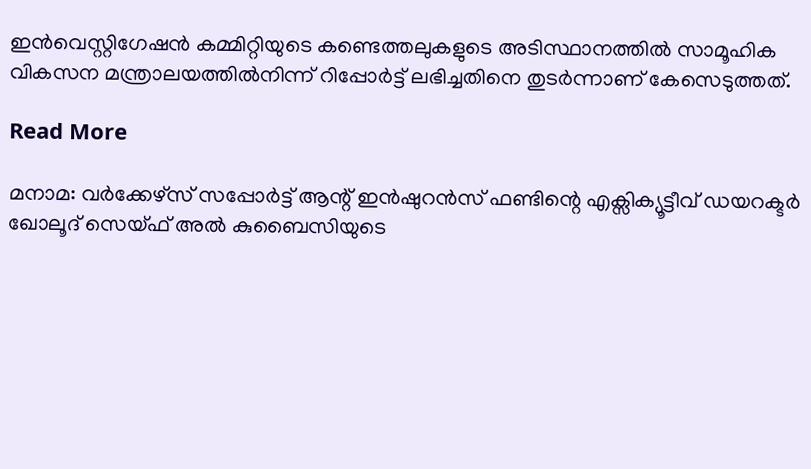ഇന്‍വെസ്റ്റിഗേഷന്‍ കമ്മിറ്റിയുടെ കണ്ടെത്തലുകളുടെ അടിസ്ഥാനത്തില്‍ സാമൂഹിക വികസന മന്ത്രാലയത്തില്‍നിന്ന് റിപ്പോര്‍ട്ട് ലഭിച്ചതിനെ തുടര്‍ന്നാണ് കേസെടുത്തത്.

Read More

മനാമ: വര്‍ക്കേഴ്സ് സപ്പോര്‍ട്ട് ആന്റ് ഇന്‍ഷുറന്‍സ് ഫണ്ടിന്റെ എക്സിക്യൂട്ടീവ് ഡയറക്ടര്‍ ഖോലൂദ് സെയ്ഫ് അല്‍ കുബൈസിയുടെ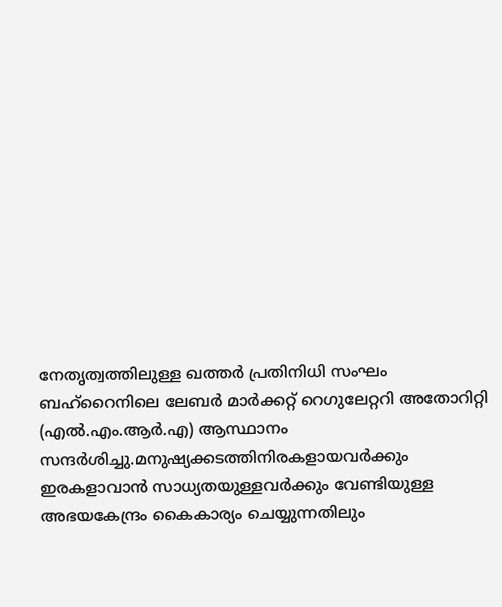നേതൃത്വത്തിലുള്ള ഖത്തര്‍ പ്രതിനിധി സംഘം ബഹ്‌റൈനിലെ ലേബര്‍ മാര്‍ക്കറ്റ് റെഗുലേറ്ററി അതോറിറ്റി (എല്‍.എം.ആര്‍.എ) ആസ്ഥാനം സന്ദര്‍ശിച്ചു.മനുഷ്യക്കടത്തിനിരകളായവര്‍ക്കും ഇരകളാവാന്‍ സാധ്യതയുള്ളവര്‍ക്കും വേണ്ടിയുള്ള അഭയകേന്ദ്രം കൈകാര്യം ചെയ്യുന്നതിലും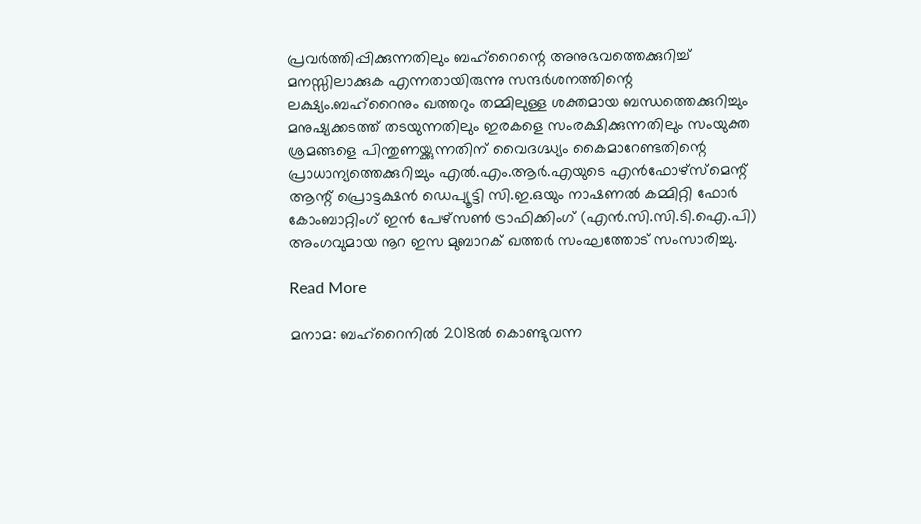പ്രവര്‍ത്തിപ്പിക്കുന്നതിലും ബഹ്റൈന്റെ അനുഭവത്തെക്കുറിച്ച് മനസ്സിലാക്കുക എന്നതായിരുന്നു സന്ദര്‍ശനത്തിന്റെ ലക്ഷ്യം.ബഹ്റൈനും ഖത്തറും തമ്മിലുള്ള ശക്തമായ ബന്ധത്തെക്കുറിച്ചും മനുഷ്യക്കടത്ത് തടയുന്നതിലും ഇരകളെ സംരക്ഷിക്കുന്നതിലും സംയുക്ത ശ്രമങ്ങളെ പിന്തുണയ്ക്കുന്നതിന് വൈദഗ്ദ്ധ്യം കൈമാറേണ്ടതിന്റെ പ്രാധാന്യത്തെക്കുറിച്ചും എല്‍.എം.ആര്‍.എയുടെ എന്‍ഫോഴ്സ്മെന്റ് ആന്റ് പ്രൊട്ടക്ഷന്‍ ഡെപ്യൂട്ടി സി.ഇ.ഒയും നാഷണല്‍ കമ്മിറ്റി ഫോര്‍ കോംബാറ്റിംഗ് ഇന്‍ പേഴ്സണ്‍ ട്രാഫിക്കിംഗ് (എന്‍.സി.സി.ടി.ഐ.പി) അംഗവുമായ നൂറ ഇസ മുബാറക് ഖത്തര്‍ സംഘത്തോട് സംസാരിച്ചു.

Read More

മനാമ: ബഹ്‌റൈനില്‍ 2018ല്‍ കൊണ്ടുവന്ന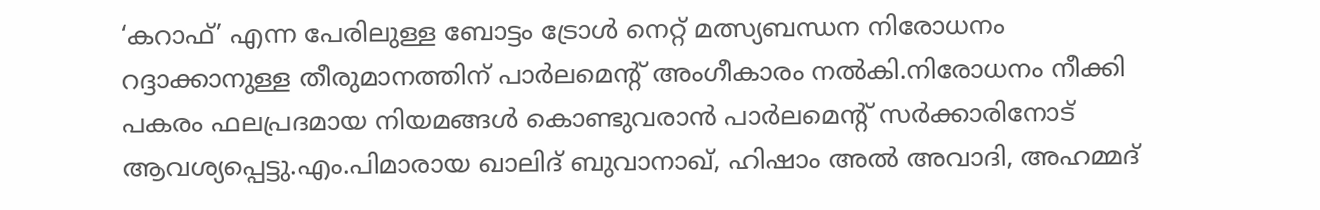‘കറാഫ്’ എന്ന പേരിലുള്ള ബോട്ടം ട്രോള്‍ നെറ്റ് മത്സ്യബന്ധന നിരോധനം റദ്ദാക്കാനുള്ള തീരുമാനത്തിന് പാര്‍ലമെന്റ് അംഗീകാരം നല്‍കി.നിരോധനം നീക്കി പകരം ഫലപ്രദമായ നിയമങ്ങള്‍ കൊണ്ടുവരാന്‍ പാര്‍ലമെന്റ് സര്‍ക്കാരിനോട് ആവശ്യപ്പെട്ടു.എം.പിമാരായ ഖാലിദ് ബുവാനാഖ്, ഹിഷാം അല്‍ അവാദി, അഹമ്മദ്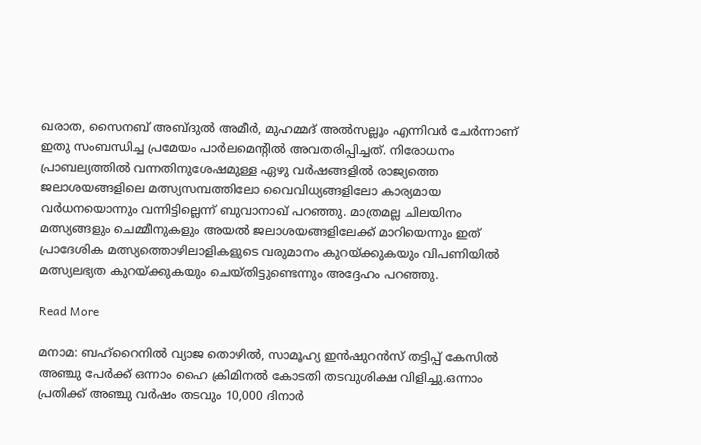ഖരാത, സൈനബ് അബ്ദുല്‍ അമീര്‍, മുഹമ്മദ് അല്‍സല്ലൂം എന്നിവര്‍ ചേര്‍ന്നാണ് ഇതു സംബന്ധിച്ച പ്രമേയം പാര്‍ലമെന്റില്‍ അവതരിപ്പിച്ചത്. നിരോധനം പ്രാബല്യത്തില്‍ വന്നതിനുശേഷമുള്ള ഏഴു വര്‍ഷങ്ങളില്‍ രാജ്യത്തെ ജലാശയങ്ങളിലെ മത്സ്യസമ്പത്തിലോ വൈവിധ്യങ്ങളിലോ കാര്യമായ വര്‍ധനയൊന്നും വന്നിട്ടില്ലെന്ന് ബുവാനാഖ് പറഞ്ഞു. മാത്രമല്ല ചിലയിനം മത്സ്യങ്ങളും ചെമ്മീനുകളും അയല്‍ ജലാശയങ്ങളിലേക്ക് മാറിയെന്നും ഇത് പ്രാദേശിക മത്സ്യത്തൊഴിലാളികളുടെ വരുമാനം കുറയ്ക്കുകയും വിപണിയില്‍ മത്സ്യലഭ്യത കുറയ്ക്കുകയും ചെയ്തിട്ടുണ്ടെന്നും അദ്ദേഹം പറഞ്ഞു.

Read More

മനാമ: ബഹ്‌റൈനില്‍ വ്യാജ തൊഴില്‍, സാമൂഹ്യ ഇന്‍ഷുറന്‍സ് തട്ടിപ്പ് കേസില്‍ അഞ്ചു പേര്‍ക്ക് ഒന്നാം ഹൈ ക്രിമിനല്‍ കോടതി തടവുശിക്ഷ വിളിച്ചു.ഒന്നാം പ്രതിക്ക് അഞ്ചു വര്‍ഷം തടവും 10,000 ദിനാര്‍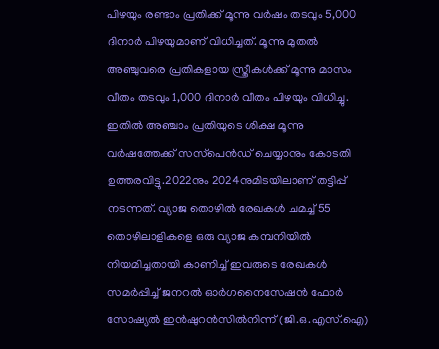പിഴയും രണ്ടാം പ്രതിക്ക് മൂന്നു വര്‍ഷം തടവും 5,000 ദിനാര്‍ പിഴയുമാണ് വിധിച്ചത്. മൂന്നു മുതല്‍ അഞ്ചുവരെ പ്രതികളായ സ്ത്രീകള്‍ക്ക് മൂന്നു മാസം വീതം തടവും 1,000 ദിനാര്‍ വീതം പിഴയും വിധിച്ചു. ഇതില്‍ അഞ്ചാം പ്രതിയുടെ ശിക്ഷ മൂന്നു വര്‍ഷത്തേക്ക് സസ്‌പെന്‍ഡ് ചെയ്യാനും കോടതി ഉത്തരവിട്ടു.2022നും 2024നുമിടയിലാണ് തട്ടിപ്പ് നടന്നത്. വ്യാജ തൊഴില്‍ രേഖകള്‍ ചമച്ച് 55 തൊഴിലാളികളെ ഒരു വ്യാജ കമ്പനിയില്‍ നിയമിച്ചതായി കാണിച്ച് ഇവരുടെ രേഖകള്‍ സമര്‍പ്പിച്ച് ജനറല്‍ ഓര്‍ഗനൈസേഷന്‍ ഫോര്‍ സോഷ്യല്‍ ഇന്‍ഷുറന്‍സില്‍നിന്ന് (ജി.ഒ.എസ്.ഐ)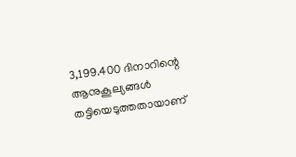3,199.400 ദിനാറിന്റെ ആനുകൂല്യങ്ങള്‍ തട്ടിയെടുത്തതായാണ്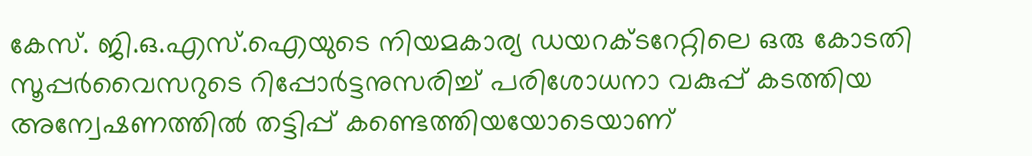കേസ്. ജി.ഒ.എസ്.ഐയുടെ നിയമകാര്യ ഡയറക്ടറേറ്റിലെ ഒരു കോടതി സൂപ്പര്‍വൈസറുടെ റിപ്പോര്‍ട്ടനുസരിച്ച് പരിശോധനാ വകുപ്പ് കടത്തിയ അന്വേഷണത്തില്‍ തട്ടിപ്പ് കണ്ടെത്തിയയോടെയാണ്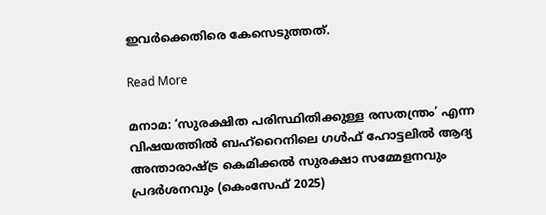ഇവര്‍ക്കെതിരെ കേസെടുത്തത്.

Read More

മനാമ: ‘സുരക്ഷിത പരിസ്ഥിതിക്കുള്ള രസതന്ത്രം’ എന്ന വിഷയത്തില്‍ ബഹ്റൈനിലെ ഗള്‍ഫ് ഹോട്ടലില്‍ ആദ്യ അന്താരാഷ്ട്ര കെമിക്കല്‍ സുരക്ഷാ സമ്മേളനവും പ്രദര്‍ശനവും (കെംസേഫ് 2025)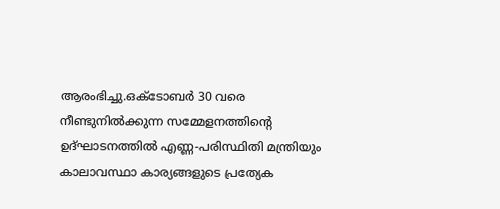ആരംഭിച്ചു.ഒക്ടോബര്‍ 30 വരെ നീണ്ടുനില്‍ക്കുന്ന സമ്മേളനത്തിന്റെ ഉദ്ഘാടനത്തില്‍ എണ്ണ-പരിസ്ഥിതി മന്ത്രിയും കാലാവസ്ഥാ കാര്യങ്ങളുടെ പ്രത്യേക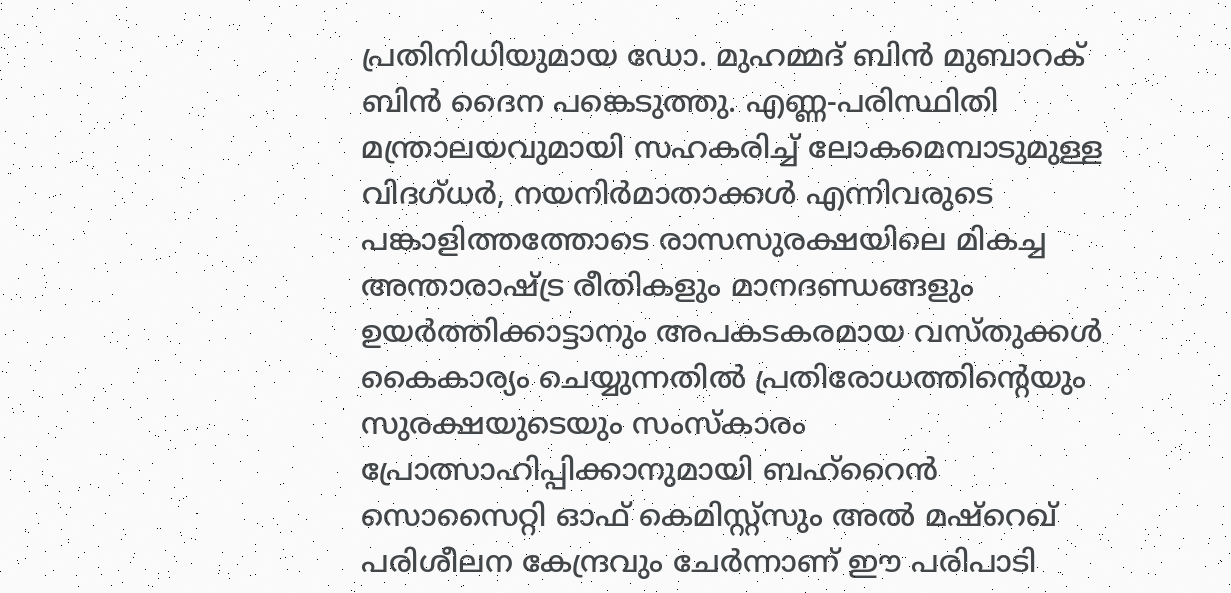പ്രതിനിധിയുമായ ഡോ. മുഹമ്മദ് ബിന്‍ മുബാറക് ബിന്‍ ദൈന പങ്കെടുത്തു. എണ്ണ-പരിസ്ഥിതി മന്ത്രാലയവുമായി സഹകരിച്ച് ലോകമെമ്പാടുമുള്ള വിദഗ്ധര്‍, നയനിര്‍മാതാക്കള്‍ എന്നിവരുടെ പങ്കാളിത്തത്തോടെ രാസസുരക്ഷയിലെ മികച്ച അന്താരാഷ്ട്ര രീതികളും മാനദണ്ഡങ്ങളും ഉയര്‍ത്തിക്കാട്ടാനും അപകടകരമായ വസ്തുക്കള്‍ കൈകാര്യം ചെയ്യുന്നതില്‍ പ്രതിരോധത്തിന്റെയും സുരക്ഷയുടെയും സംസ്‌കാരം പ്രോത്സാഹിപ്പിക്കാനുമായി ബഹ്റൈന്‍ സൊസൈറ്റി ഓഫ് കെമിസ്റ്റ്‌സും അല്‍ മഷ്റെഖ് പരിശീലന കേന്ദ്രവും ചേര്‍ന്നാണ് ഈ പരിപാടി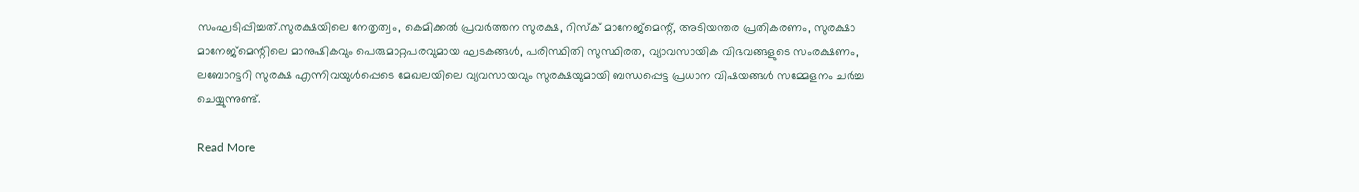സംഘടിപ്പിച്ചത്.സുരക്ഷയിലെ നേതൃത്വം, കെമിക്കല്‍ പ്രവര്‍ത്തന സുരക്ഷ, റിസ്‌ക് മാനേജ്‌മെന്റ്, അടിയന്തര പ്രതികരണം, സുരക്ഷാ മാനേജ്‌മെന്റിലെ മാനുഷികവും പെരുമാറ്റപരവുമായ ഘടകങ്ങള്‍, പരിസ്ഥിതി സുസ്ഥിരത, വ്യാവസായിക വിഭവങ്ങളുടെ സംരക്ഷണം, ലബോറട്ടറി സുരക്ഷ എന്നിവയുള്‍പ്പെടെ മേഖലയിലെ വ്യവസായവും സുരക്ഷയുമായി ബന്ധപ്പെട്ട പ്രധാന വിഷയങ്ങള്‍ സമ്മേളനം ചര്‍ച്ച ചെയ്യുന്നുണ്ട്.

Read More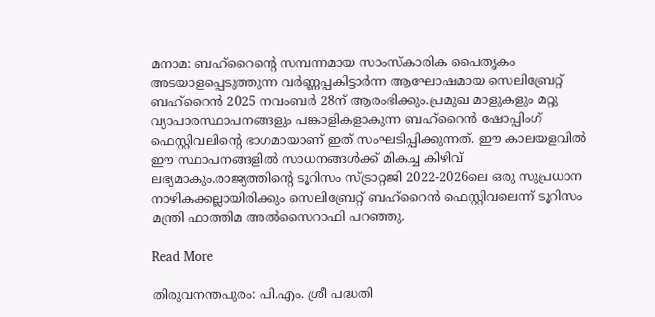മനാമ: ബഹ്‌റൈന്റെ സമ്പന്നമായ സാംസ്‌കാരിക പൈതൃകം അടയാളപ്പെടുത്തുന്ന വര്‍ണ്ണപ്പകിട്ടാര്‍ന്ന ആഘോഷമായ സെലിബ്രേറ്റ് ബഹ്‌റൈന്‍ 2025 നവംബര്‍ 28ന് ആരംഭിക്കും.പ്രമുഖ മാളുകളും മറ്റു വ്യാപാരസ്ഥാപനങ്ങളും പങ്കാളികളാകുന്ന ബഹ്‌റൈന്‍ ഷോപ്പിംഗ് ഫെസ്റ്റിവലിന്റെ ഭാഗമായാണ് ഇത് സംഘടിപ്പിക്കുന്നത്. ഈ കാലയളവില്‍ ഈ സ്ഥാപനങ്ങളില്‍ സാധനങ്ങള്‍ക്ക് മികച്ച കിഴിവ് ലഭ്യമാകും.രാജ്യത്തിന്റെ ടൂറിസം സ്ട്രാറ്റജി 2022-2026ലെ ഒരു സുപ്രധാന നാഴികക്കല്ലായിരിക്കും സെലിബ്രേറ്റ് ബഹ്‌റൈന്‍ ഫെസ്റ്റിവലെന്ന് ടൂറിസം മന്ത്രി ഫാത്തിമ അല്‍സൈറാഫി പറഞ്ഞു.

Read More

തിരുവനന്തപുരം: പി.എം. ശ്രീ പദ്ധതി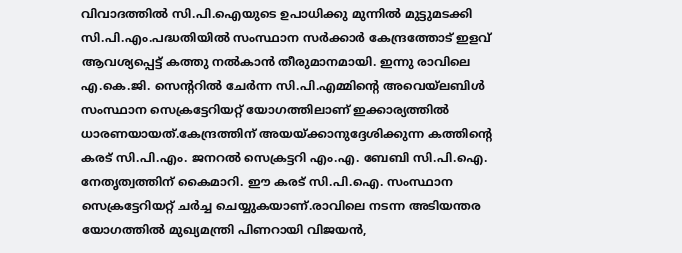വിവാദത്തില്‍ സി.പി.ഐയുടെ ഉപാധിക്കു മുന്നില്‍ മുട്ടുമടക്കി സി.പി.എം.പദ്ധതിയില്‍ സംസ്ഥാന സര്‍ക്കാര്‍ കേന്ദ്രത്തോട് ഇളവ് ആവശ്യപ്പെട്ട് കത്തു നല്‍കാന്‍ തീരുമാനമായി. ഇന്നു രാവിലെ എ.കെ.ജി. സെന്ററില്‍ ചേര്‍ന്ന സി.പി.എമ്മിന്റെ അവെയ്‌ലബിള്‍ സംസ്ഥാന സെക്രട്ടേറിയറ്റ് യോഗത്തിലാണ് ഇക്കാര്യത്തില്‍ ധാരണയായത്.കേന്ദ്രത്തിന് അയയ്ക്കാനുദ്ദേശിക്കുന്ന കത്തിന്റെ കരട് സി.പി.എം. ജനറല്‍ സെക്രട്ടറി എം.എ. ബേബി സി.പി.ഐ. നേതൃത്വത്തിന് കൈമാറി. ഈ കരട് സി.പി.ഐ. സംസ്ഥാന സെക്രട്ടേറിയറ്റ് ചര്‍ച്ച ചെയ്യുകയാണ്.രാവിലെ നടന്ന അടിയന്തര യോഗത്തില്‍ മുഖ്യമന്ത്രി പിണറായി വിജയന്‍,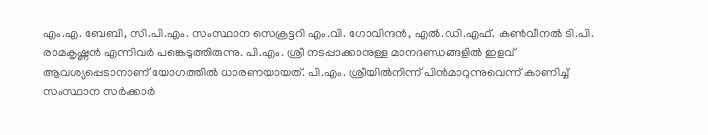എം.എ. ബേബി, സി.പി.എം. സംസ്ഥാന സെക്രട്ടറി എം.വി. ഗോവിന്ദന്‍, എല്‍.ഡി.എഫ്. കണ്‍വീനല്‍ ടി.പി. രാമകൃഷ്ണന്‍ എന്നിവര്‍ പങ്കെടുത്തിരുന്നു. പി.എം. ശ്രീ നടപ്പാക്കാനുള്ള മാനദണ്ഡങ്ങളില്‍ ഇളവ് ആവശ്യപ്പെടാനാണ് യോഗത്തില്‍ ധാരണയായത്. പി.എം. ശ്രീയില്‍നിന്ന് പിന്‍മാറുന്നുവെന്ന് കാണിച്ച് സംസ്ഥാന സര്‍ക്കാര്‍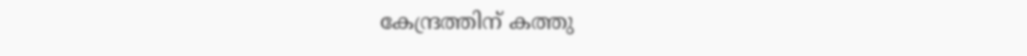കേന്ദ്രത്തിന് കത്തു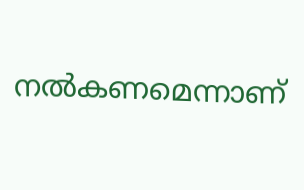നല്‍കണമെന്നാണ്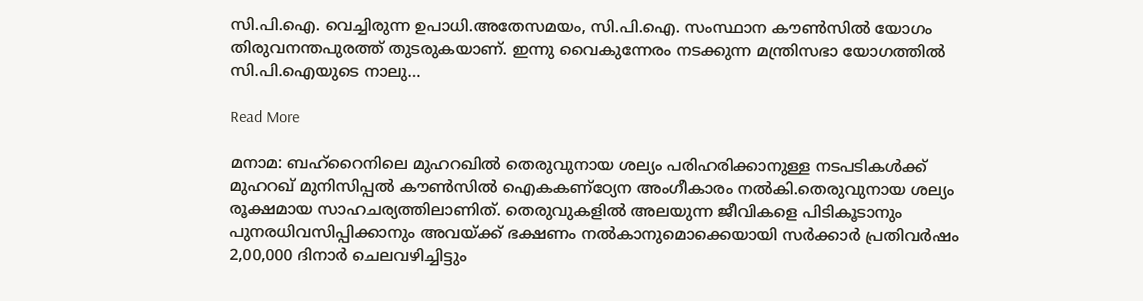സി.പി.ഐ. വെച്ചിരുന്ന ഉപാധി.അതേസമയം, സി.പി.ഐ. സംസ്ഥാന കൗണ്‍സില്‍ യോഗം തിരുവനന്തപുരത്ത് തുടരുകയാണ്. ഇന്നു വൈകുന്നേരം നടക്കുന്ന മന്ത്രിസഭാ യോഗത്തില്‍ സി.പി.ഐയുടെ നാലു…

Read More

മനാമ: ബഹ്‌റൈനിലെ മുഹറഖില്‍ തെരുവുനായ ശല്യം പരിഹരിക്കാനുള്ള നടപടികള്‍ക്ക് മുഹറഖ് മുനിസിപ്പല്‍ കൗണ്‍സില്‍ ഐകകണ്‌ഠ്യേന അംഗീകാരം നല്‍കി.തെരുവുനായ ശല്യം രൂക്ഷമായ സാഹചര്യത്തിലാണിത്. തെരുവുകളില്‍ അലയുന്ന ജീവികളെ പിടികൂടാനും പുനരധിവസിപ്പിക്കാനും അവയ്ക്ക് ഭക്ഷണം നല്‍കാനുമൊക്കെയായി സര്‍ക്കാര്‍ പ്രതിവര്‍ഷം 2,00,000 ദിനാര്‍ ചെലവഴിച്ചിട്ടും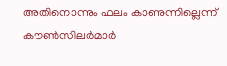അതിനൊന്നും ഫലം കാണുന്നില്ലെന്ന് കൗണ്‍സിലര്‍മാര്‍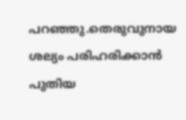പറഞ്ഞു.തെരുവുനായ ശല്യം പരിഹരിക്കാന്‍ പുതിയ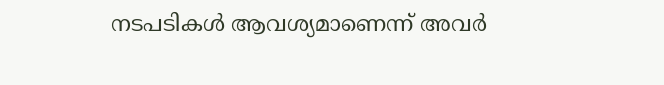നടപടികള്‍ ആവശ്യമാണെന്ന് അവര്‍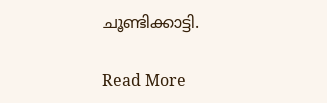ചൂണ്ടിക്കാട്ടി.

Read More